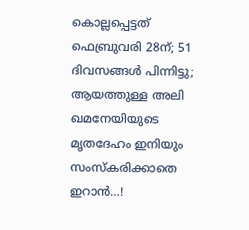കൊല്ലപ്പെട്ടത് ഫെബ്രുവരി 28ന്; 51 ദിവസങ്ങള്‍ പിന്നിട്ടു; ആയത്തുള്ള അലി ഖമനേയിയുടെ മൃതദേഹം ഇനിയും സംസ്കരിക്കാതെ ഇറാൻ…!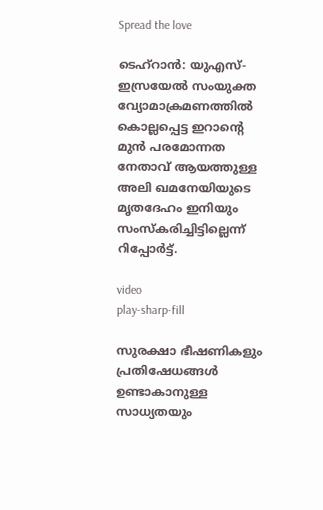Spread the love

ടെഹ്‌റാൻ: യുഎസ്-ഇസ്രയേല്‍ സംയുക്ത വ്യോമാക്രമണത്തില്‍ കൊല്ലപ്പെട്ട ഇറാന്റെ മുൻ പരമോന്നത നേതാവ് ആയത്തുള്ള അലി ഖമനേയിയുടെ മൃതദേഹം ഇനിയും സംസ്കരിച്ചിട്ടില്ലെന്ന് റിപ്പോർട്ട്.

video
play-sharp-fill

സുരക്ഷാ ഭീഷണികളും പ്രതിഷേധങ്ങള്‍ ഉണ്ടാകാനുള്ള സാധ്യതയും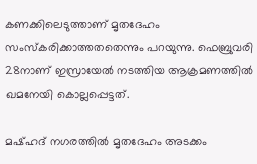കണക്കിലെടുത്താണ് മൃതദേഹം സംസ്കരിക്കാത്തതതെന്നും പറയുന്നു. ഫെബ്രുവരി 28നാണ് ഇസ്രായേല്‍ നടത്തിയ ആക്രമണത്തില്‍ ഖമനേയി കൊല്ലപ്പെട്ടത്.

മഷ്ഹദ് നഗരത്തില്‍ മൃതദേഹം അടക്കം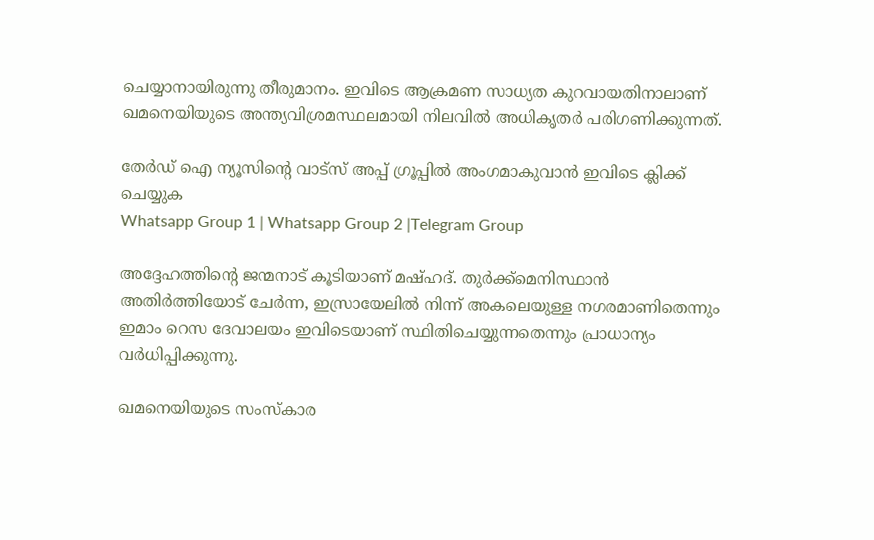ചെയ്യാനായിരുന്നു തീരുമാനം. ഇവിടെ ആക്രമണ സാധ്യത കുറവായതിനാലാണ് ഖമനെയിയുടെ അന്ത്യവിശ്രമസ്ഥലമായി നിലവില്‍ അധികൃതർ പരിഗണിക്കുന്നത്.

തേർഡ് ഐ ന്യൂസിന്റെ വാട്സ് അപ്പ് ഗ്രൂപ്പിൽ അംഗമാകുവാൻ ഇവിടെ ക്ലിക്ക് ചെയ്യുക
Whatsapp Group 1 | Whatsapp Group 2 |Telegram Group

അദ്ദേഹത്തിന്റെ ജന്മനാട് കൂടിയാണ് മഷ്ഹദ്. തുർക്ക്‌മെനിസ്ഥാൻ അതിർത്തിയോട് ചേർന്ന, ഇസ്രായേലില്‍ നിന്ന് അകലെയുള്ള നഗരമാണിതെന്നും ഇമാം റെസ ദേവാലയം ഇവിടെയാണ് സ്ഥിതിചെയ്യുന്നതെന്നും പ്രാധാന്യം വർധിപ്പിക്കുന്നു.

ഖമനെയിയുടെ സംസ്കാര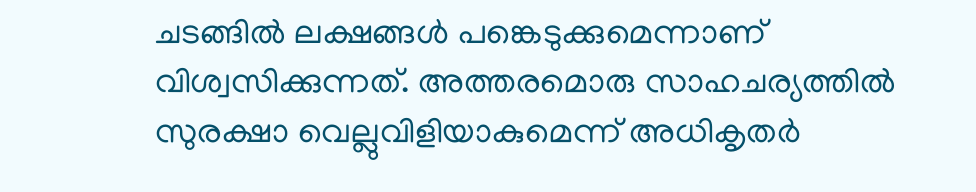ചടങ്ങില്‍ ലക്ഷങ്ങള്‍ പങ്കെടുക്കുമെന്നാണ് വിശ്വസിക്കുന്നത്. അത്തരമൊരു സാഹചര്യത്തില്‍ സുരക്ഷാ വെല്ലുവിളിയാകുമെന്ന് അധികൃതർ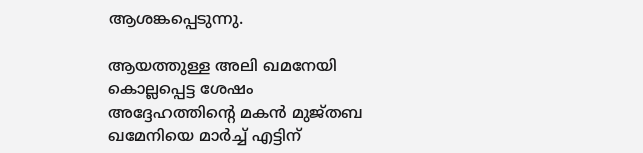ആശങ്കപ്പെടുന്നു.

ആയത്തുള്ള അലി ഖമനേയി കൊല്ലപ്പെട്ട ശേഷം അദ്ദേഹത്തിന്റെ മകൻ മുജ്തബ ഖമേനിയെ മാർച്ച്‌ എട്ടിന്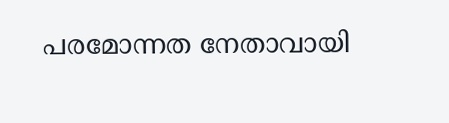പരമോന്നത നേതാവായി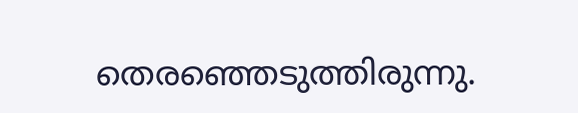തെരഞ്ഞെടുത്തിരുന്നു.